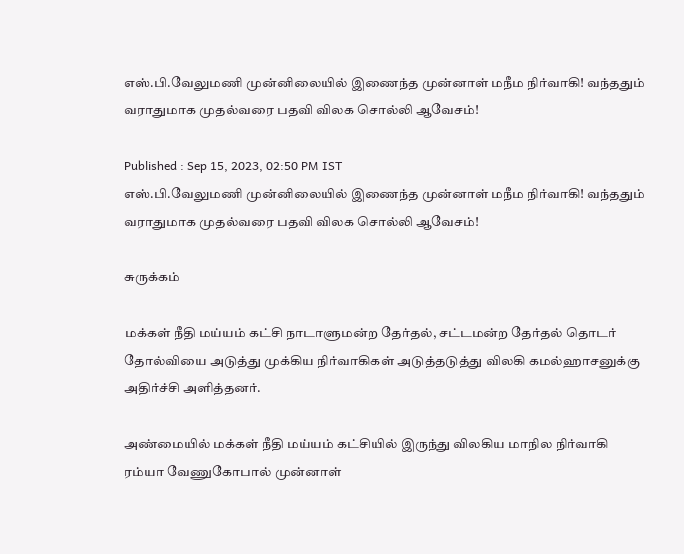எஸ்.பி.வேலுமணி முன்னிலையில் இணைந்த முன்னாள் மநீம நிர்வாகி! வந்ததும் வராதுமாக முதல்வரை பதவி விலக சொல்லி ஆவேசம்!

Published : Sep 15, 2023, 02:50 PM IST
எஸ்.பி.வேலுமணி முன்னிலையில் இணைந்த முன்னாள் மநீம நிர்வாகி! வந்ததும் வராதுமாக முதல்வரை பதவி விலக சொல்லி ஆவேசம்!

சுருக்கம்

மக்கள் நீதி மய்யம் கட்சி நாடாளுமன்ற தேர்தல், சட்டமன்ற தேர்தல் தொடர் தோல்வியை அடுத்து முக்கிய நிர்வாகிகள் அடுத்தடுத்து விலகி கமல்ஹாசனுக்கு அதிர்ச்சி அளித்தனர்.

அண்மையில் மக்கள் நீதி மய்யம் கட்சியில் இருந்து விலகிய மாநில நிர்வாகி ரம்யா வேணுகோபால் முன்னாள்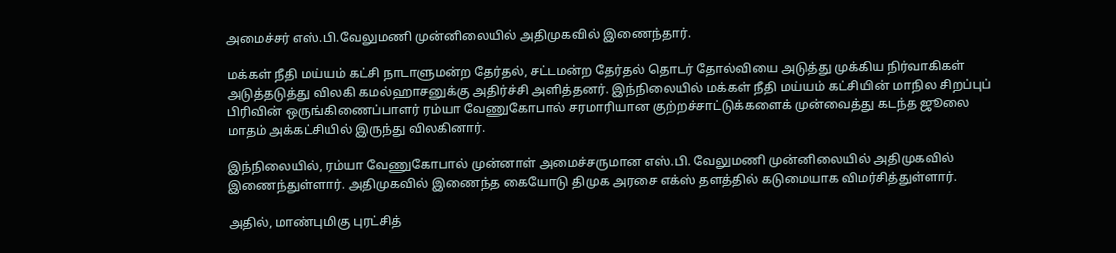அமைச்சர் எஸ்.பி.வேலுமணி முன்னிலையில் அதிமுகவில் இணைந்தார்.

மக்கள் நீதி மய்யம் கட்சி நாடாளுமன்ற தேர்தல், சட்டமன்ற தேர்தல் தொடர் தோல்வியை அடுத்து முக்கிய நிர்வாகிகள் அடுத்தடுத்து விலகி கமல்ஹாசனுக்கு அதிர்ச்சி அளித்தனர். இந்நிலையில் மக்கள் நீதி மய்யம் கட்சியின் மாநில சிறப்புப் பிரிவின் ஒருங்கிணைப்பாளர் ரம்யா வேணுகோபால் சரமாரியான குற்றச்சாட்டுக்களைக் முன்வைத்து கடந்த ஜூலை மாதம் அக்கட்சியில் இருந்து விலகினார்.

இந்நிலையில், ரம்யா வேணுகோபால் முன்னாள் அமைச்சருமான எஸ்.பி. வேலுமணி முன்னிலையில் அதிமுகவில் இணைந்துள்ளார். அதிமுகவில் இணைந்த கையோடு திமுக அரசை எக்ஸ் தளத்தில் கடுமையாக விமர்சித்துள்ளார்.

அதில், மாண்புமிகு புரட்சித்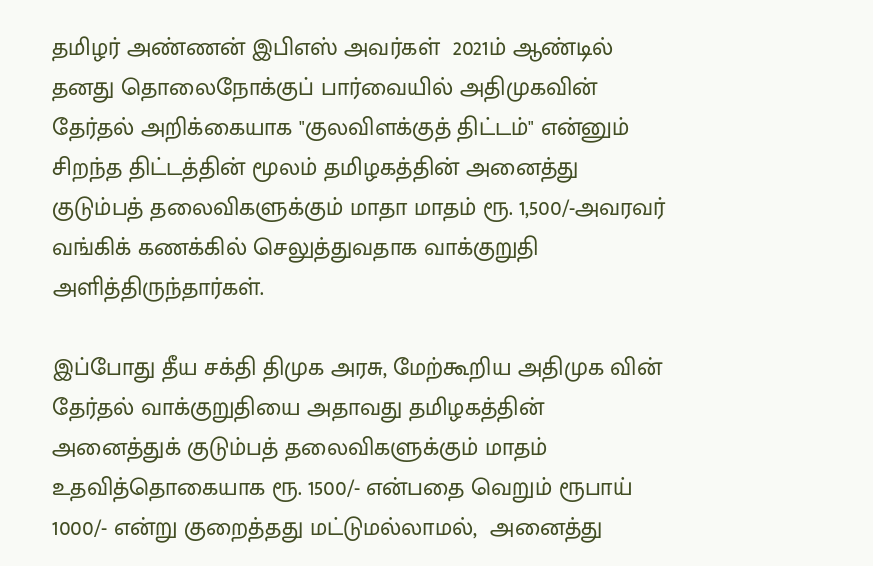தமிழர் அண்ணன் இபிஎஸ் அவர்கள்  2021ம் ஆண்டில் தனது தொலைநோக்குப் பார்வையில் அதிமுகவின் தேர்தல் அறிக்கையாக "குலவிளக்குத் திட்டம்" என்னும்  சிறந்த திட்டத்தின் மூலம் தமிழகத்தின் அனைத்து குடும்பத் தலைவிகளுக்கும் மாதா மாதம் ரூ. 1,500/-அவரவர் வங்கிக் கணக்கில் செலுத்துவதாக வாக்குறுதி அளித்திருந்தார்கள்.

இப்போது தீய சக்தி திமுக அரசு, மேற்கூறிய அதிமுக வின் தேர்தல் வாக்குறுதியை அதாவது தமிழகத்தின் அனைத்துக் குடும்பத் தலைவிகளுக்கும் மாதம்  உதவித்தொகையாக ரூ. 1500/- என்பதை வெறும் ரூபாய் 1000/- என்று குறைத்தது மட்டுமல்லாமல்,  அனைத்து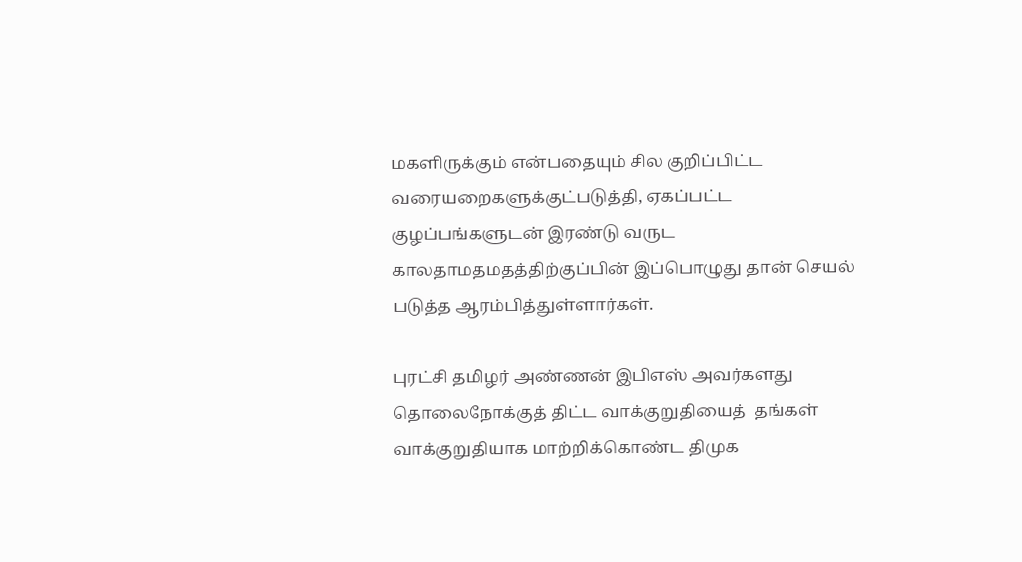மகளிருக்கும் என்பதையும் சில குறிப்பிட்ட வரையறைகளுக்குட்படுத்தி, ஏகப்பட்ட குழப்பங்களுடன் இரண்டு வருட காலதாமதமதத்திற்குப்பின் இப்பொழுது தான் செயல் படுத்த ஆரம்பித்துள்ளார்கள்.

புரட்சி தமிழர் அண்ணன் இபிஎஸ் அவர்களது தொலைநோக்குத் திட்ட வாக்குறுதியைத்  தங்கள் வாக்குறுதியாக மாற்றிக்கொண்ட திமுக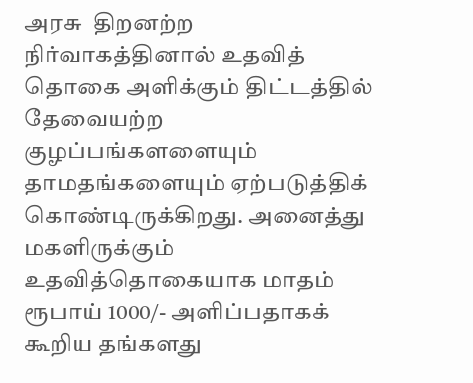அரசு  திறனற்ற நிர்வாகத்தினால் உதவித் தொகை அளிக்கும் திட்டத்தில் தேவையற்ற குழப்பங்களளையும் தாமதங்களையும் ஏற்படுத்திக் கொண்டிருக்கிறது. அனைத்து மகளிருக்கும் உதவித்தொகையாக மாதம் ரூபாய் 1000/- அளிப்பதாகக் கூறிய தங்களது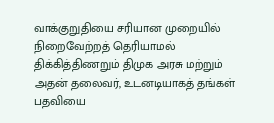வாக்குறுதியை சரியான முறையில் நிறைவேற்றத் தெரியாமல் திக்கித்திணறும் திமுக அரசு மற்றும் அதன் தலைவர், உடனடியாகத் தங்கள் பதவியை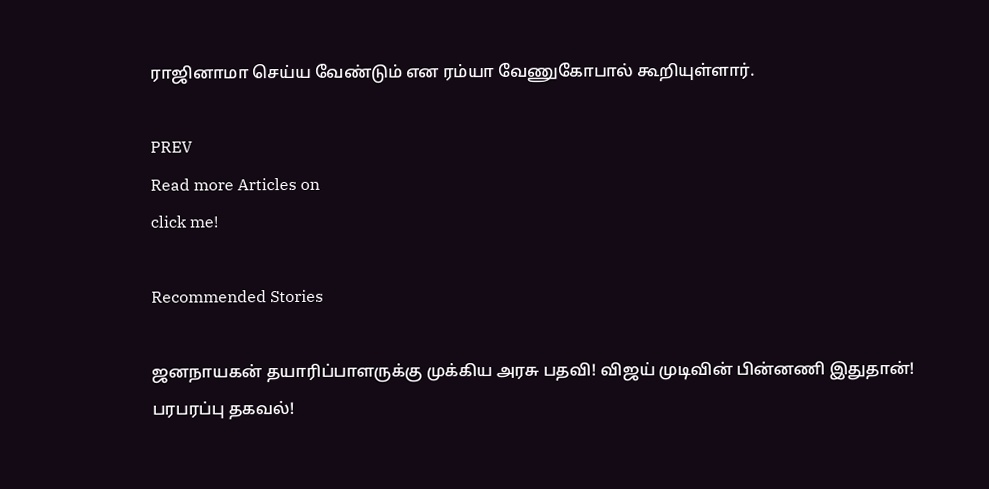ராஜினாமா செய்ய வேண்டும் என ரம்யா வேணுகோபால் கூறியுள்ளார்.

PREV
Read more Articles on
click me!

Recommended Stories

ஜனநாயகன் தயாரிப்பாளருக்கு முக்கிய அரசு பதவி! விஜய் முடிவின் பின்னணி இதுதான்! பரபரப்பு தகவல்!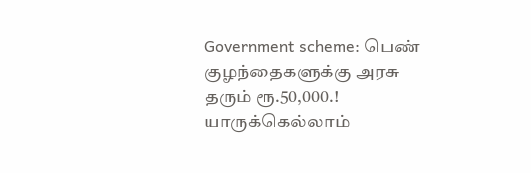Government scheme: பெண் குழந்தைகளுக்கு அரசு தரும் ரூ.50,000.! யாருக்கெல்லாம்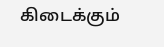கிடைக்கும்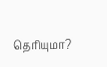தெரியுமா?